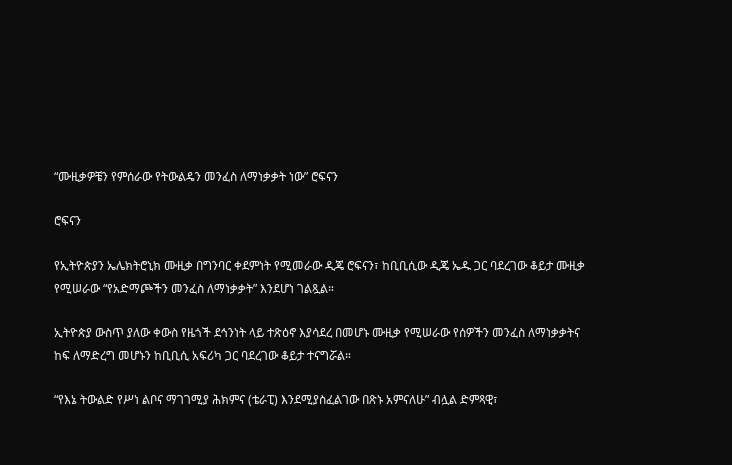“ሙዚቃዎቼን የምሰራው የትውልዴን መንፈስ ለማነቃቃት ነው” ሮፍናን

ሮፍናን

የኢትዮጵያን ኤሌክትሮኒክ ሙዚቃ በግንባር ቀደምነት የሚመራው ዲጄ ሮፍናን፣ ከቢቢሲው ዲጄ ኤዱ ጋር ባደረገው ቆይታ ሙዚቃ የሚሠራው “የአድማጮችን መንፈስ ለማነቃቃት” እንደሆነ ገልጿል።

ኢትዮጵያ ውስጥ ያለው ቀውስ የዜጎች ደኅንነት ላይ ተጽዕኖ እያሳደረ በመሆኑ ሙዚቃ የሚሠራው የሰዎችን መንፈስ ለማነቃቃትና ከፍ ለማድረግ መሆኑን ከቢቢሲ አፍሪካ ጋር ባደረገው ቆይታ ተናግሯል።

“የእኔ ትውልድ የሥነ ልቦና ማገገሚያ ሕክምና (ቴራፒ) እንደሚያስፈልገው በጽኑ አምናለሁ” ብሏል ድምጻዊ፣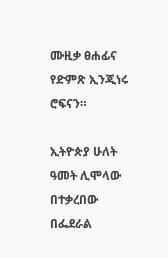ሙዚቃ ፀሐፊና የድምጽ ኢንጂነሩ ሮፍናን።

ኢትዮጵያ ሁለት ዓመት ሊሞላው በተቃረበው በፌደራል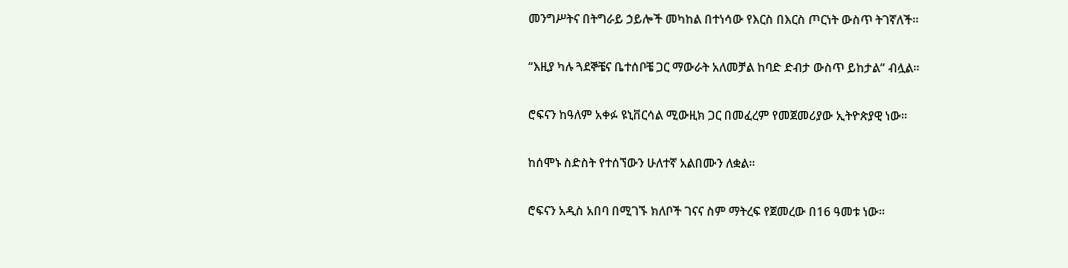መንግሥትና በትግራይ ኃይሎች መካከል በተነሳው የእርስ በእርስ ጦርነት ውስጥ ትገኛለች።

“እዚያ ካሉ ጓደኞቼና ቤተሰቦቼ ጋር ማውራት አለመቻል ከባድ ድብታ ውስጥ ይከታል” ብሏል።

ሮፍናን ከዓለም አቀፉ ዩኒቨርሳል ሚውዚክ ጋር በመፈረም የመጀመሪያው ኢትዮጵያዊ ነው።

ከሰሞኑ ስድስት የተሰኘውን ሁለተኛ አልበሙን ለቋል።

ሮፍናን አዲስ አበባ በሚገኙ ክለቦች ገናና ስም ማትረፍ የጀመረው በ16 ዓመቱ ነው።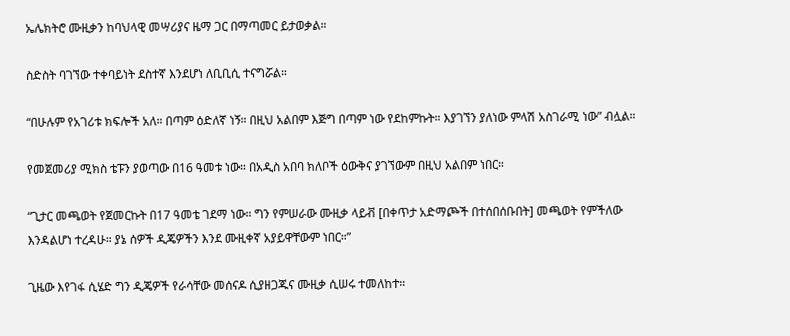ኤሌክትሮ ሙዚቃን ከባህላዊ መሣሪያና ዜማ ጋር በማጣመር ይታወቃል።

ስድስት ባገኘው ተቀባይነት ደስተኛ እንደሆነ ለቢቢሲ ተናግሯል።

“በሁሉም የአገሪቱ ክፍሎች አለ። በጣም ዕድለኛ ነኝ። በዚህ አልበም እጅግ በጣም ነው የደከምኩት። እያገኘን ያለነው ምላሽ አስገራሚ ነው” ብሏል።

የመጀመሪያ ሚክስ ቴፑን ያወጣው በ16 ዓመቱ ነው። በአዲስ አበባ ክለቦች ዕውቅና ያገኘውም በዚህ አልበም ነበር።

“ጊታር መጫወት የጀመርኩት በ17 ዓመቴ ገደማ ነው። ግን የምሠራው ሙዚቃ ላይቭ [በቀጥታ አድማጮች በተሰበሰቡበት] መጫወት የምችለው እንዳልሆነ ተረዳሁ። ያኔ ሰዎች ዲጄዎችን እንደ ሙዚቀኛ አያይዋቸውም ነበር።”

ጊዜው እየገፋ ሲሄድ ግን ዲጄዎች የራሳቸው መሰናዶ ሲያዘጋጁና ሙዚቃ ሲሠሩ ተመለከተ።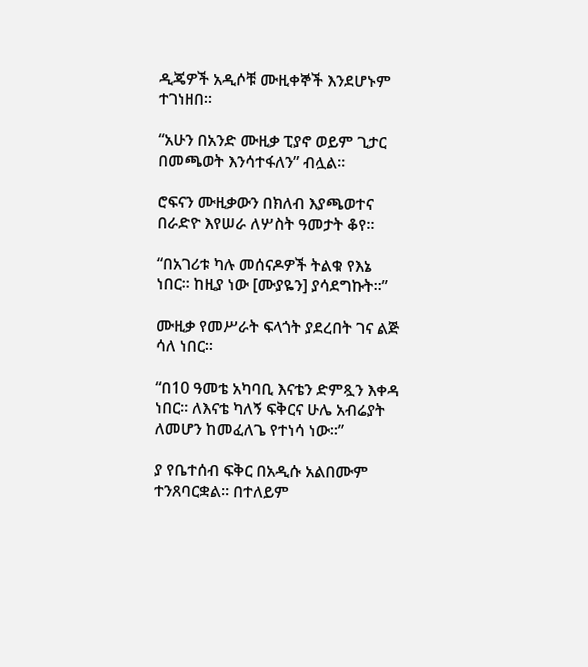ዲጄዎች አዲሶቹ ሙዚቀኞች እንደሆኑም ተገነዘበ።

“አሁን በአንድ ሙዚቃ ፒያኖ ወይም ጊታር በመጫወት እንሳተፋለን” ብሏል።

ሮፍናን ሙዚቃውን በክለብ እያጫወተና በራድዮ እየሠራ ለሦስት ዓመታት ቆየ።

“በአገሪቱ ካሉ መሰናዶዎች ትልቁ የእኔ ነበር። ከዚያ ነው [ሙያዬን] ያሳደግኩት።”

ሙዚቃ የመሥራት ፍላጎት ያደረበት ገና ልጅ ሳለ ነበር።

“በ10 ዓመቴ አካባቢ እናቴን ድምጿን እቀዳ ነበር። ለእናቴ ካለኝ ፍቅርና ሁሌ አብሬያት ለመሆን ከመፈለጌ የተነሳ ነው።”

ያ የቤተሰብ ፍቅር በአዲሱ አልበሙም ተንጸባርቋል። በተለይም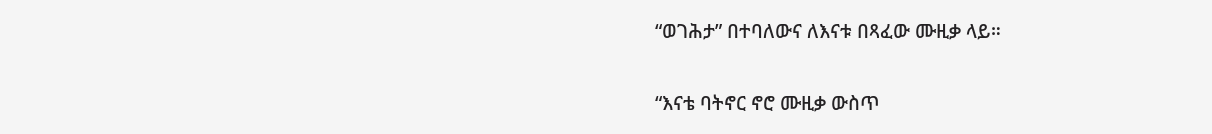“ወገሕታ” በተባለውና ለእናቱ በጻፈው ሙዚቃ ላይ።

“እናቴ ባትኖር ኖሮ ሙዚቃ ውስጥ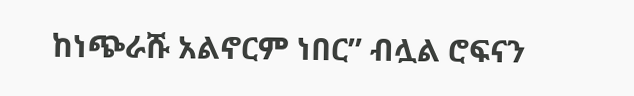ከነጭራሹ አልኖርም ነበር” ብሏል ሮፍናን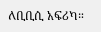ለቢቢሲ አፍሪካ።